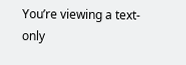You’re viewing a text-only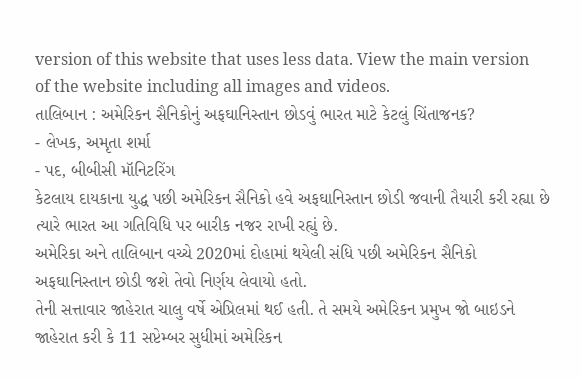version of this website that uses less data. View the main version of the website including all images and videos.
તાલિબાન : અમેરિકન સૈનિકોનું અફઘાનિસ્તાન છોડવું ભારત માટે કેટલું ચિંતાજનક?
- લેખક, અમૃતા શર્મા
- પદ, બીબીસી મૉનિટરિંગ
કેટલાય દાયકાના યુદ્ધ પછી અમેરિકન સૈનિકો હવે અફઘાનિસ્તાન છોડી જવાની તૈયારી કરી રહ્યા છે ત્યારે ભારત આ ગતિવિધિ પર બારીક નજર રાખી રહ્યું છે.
અમેરિકા અને તાલિબાન વચ્ચે 2020માં દોહામાં થયેલી સંધિ પછી અમેરિકન સૈનિકો અફઘાનિસ્તાન છોડી જશે તેવો નિર્ણય લેવાયો હતો.
તેની સત્તાવાર જાહેરાત ચાલુ વર્ષે એપ્રિલમાં થઈ હતી. તે સમયે અમેરિકન પ્રમુખ જો બાઇડને જાહેરાત કરી કે 11 સપ્ટેમ્બર સુધીમાં અમેરિકન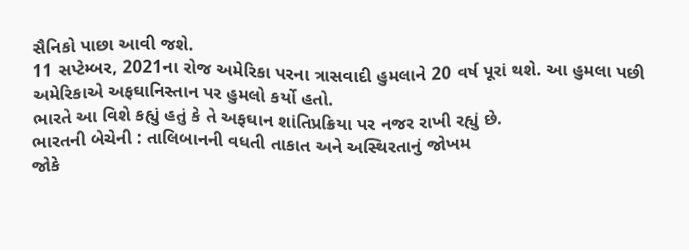સૈનિકો પાછા આવી જશે.
11 સપ્ટેમ્બર, 2021ના રોજ અમેરિકા પરના ત્રાસવાદી હુમલાને 20 વર્ષ પૂરાં થશે. આ હુમલા પછી અમેરિકાએ અફઘાનિસ્તાન પર હુમલો કર્યો હતો.
ભારતે આ વિશે કહ્યું હતું કે તે અફઘાન શાંતિપ્રક્રિયા પર નજર રાખી રહ્યું છે.
ભારતની બેચેની : તાલિબાનની વધતી તાકાત અને અસ્થિરતાનું જોખમ
જોકે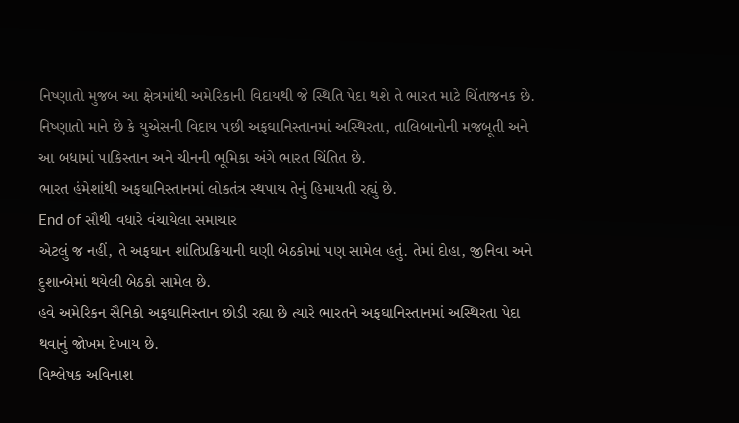નિષ્ણાતો મુજબ આ ક્ષેત્રમાંથી અમેરિકાની વિદાયથી જે સ્થિતિ પેદા થશે તે ભારત માટે ચિંતાજનક છે.
નિષ્ણાતો માને છે કે યુએસની વિદાય પછી અફઘાનિસ્તાનમાં અસ્થિરતા, તાલિબાનોની મજબૂતી અને આ બધામાં પાકિસ્તાન અને ચીનની ભૂમિકા અંગે ભારત ચિંતિત છે.
ભારત હંમેશાંથી અફઘાનિસ્તાનમાં લોકતંત્ર સ્થપાય તેનું હિમાયતી રહ્યું છે.
End of સૌથી વધારે વંચાયેલા સમાચાર
એટલું જ નહીં, તે અફઘાન શાંતિપ્રક્રિયાની ઘણી બેઠકોમાં પણ સામેલ હતું. તેમાં દોહા, જીનિવા અને દુશાન્બેમાં થયેલી બેઠકો સામેલ છે.
હવે અમેરિકન સૈનિકો અફઘાનિસ્તાન છોડી રહ્યા છે ત્યારે ભારતને અફઘાનિસ્તાનમાં અસ્થિરતા પેદા થવાનું જોખમ દેખાય છે.
વિશ્લેષક અવિનાશ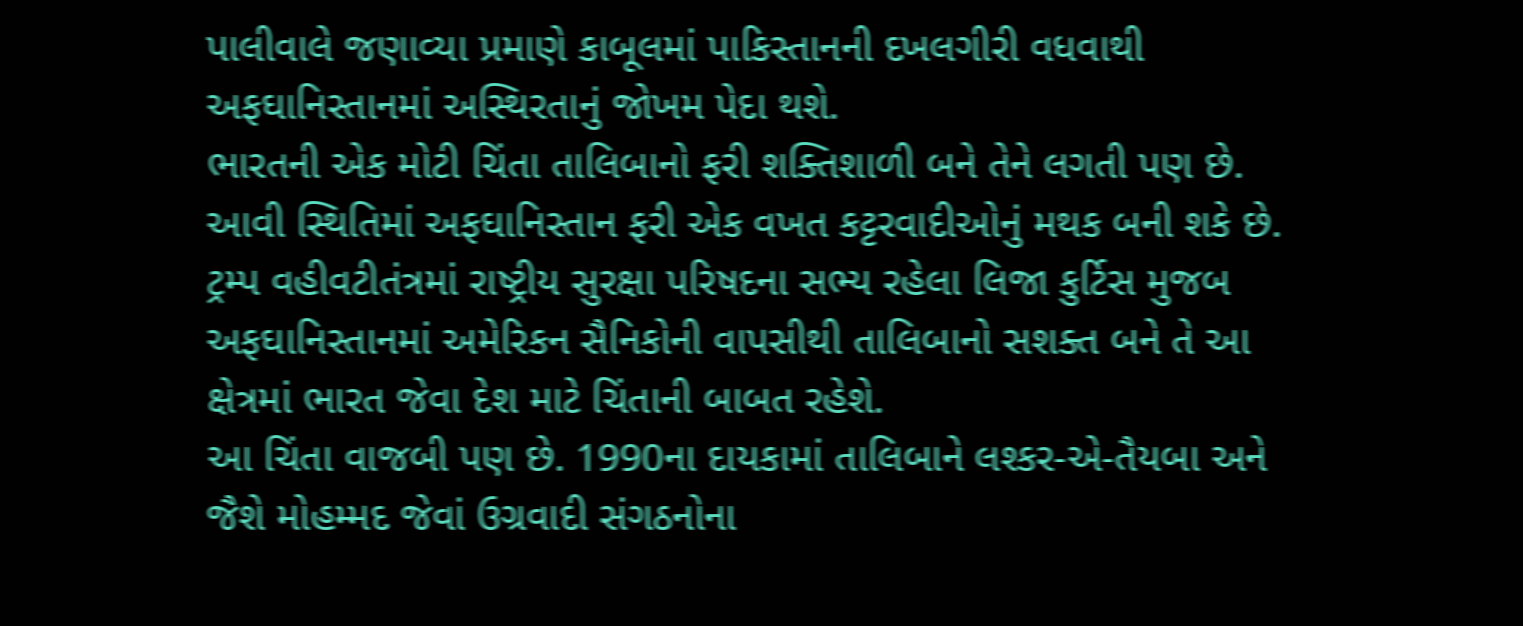પાલીવાલે જણાવ્યા પ્રમાણે કાબૂલમાં પાકિસ્તાનની દખલગીરી વધવાથી અફઘાનિસ્તાનમાં અસ્થિરતાનું જોખમ પેદા થશે.
ભારતની એક મોટી ચિંતા તાલિબાનો ફરી શક્તિશાળી બને તેને લગતી પણ છે. આવી સ્થિતિમાં અફઘાનિસ્તાન ફરી એક વખત કટ્ટરવાદીઓનું મથક બની શકે છે.
ટ્રમ્પ વહીવટીતંત્રમાં રાષ્ટ્રીય સુરક્ષા પરિષદના સભ્ય રહેલા લિજા કુર્ટિસ મુજબ અફઘાનિસ્તાનમાં અમેરિકન સૈનિકોની વાપસીથી તાલિબાનો સશક્ત બને તે આ ક્ષેત્રમાં ભારત જેવા દેશ માટે ચિંતાની બાબત રહેશે.
આ ચિંતા વાજબી પણ છે. 1990ના દાયકામાં તાલિબાને લશ્કર-એ-તૈયબા અને જૈશે મોહમ્મદ જેવાં ઉગ્રવાદી સંગઠનોના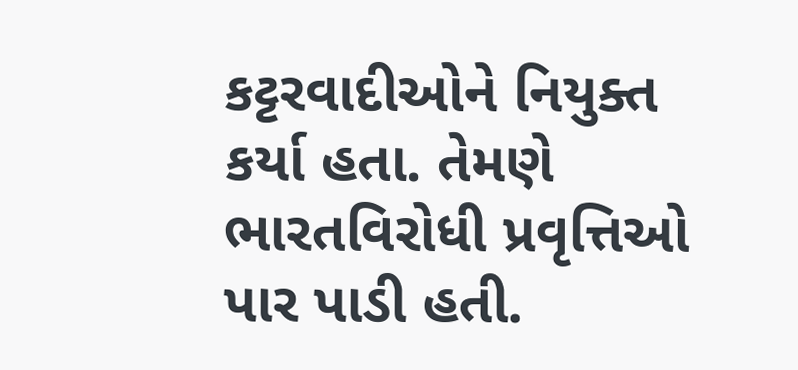કટ્ટરવાદીઓને નિયુક્ત કર્યા હતા. તેમણે ભારતવિરોધી પ્રવૃત્તિઓ પાર પાડી હતી.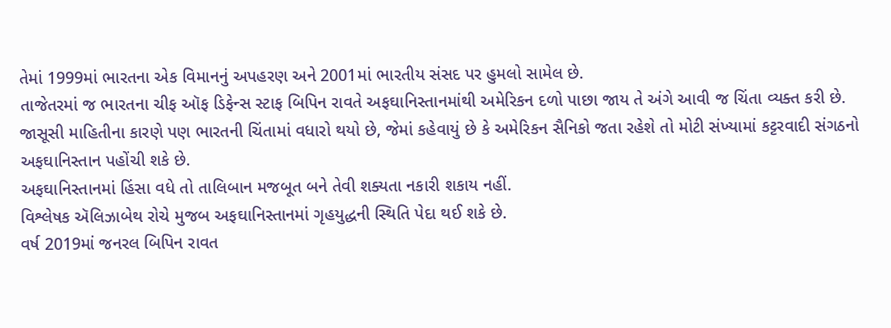તેમાં 1999માં ભારતના એક વિમાનનું અપહરણ અને 2001માં ભારતીય સંસદ પર હુમલો સામેલ છે.
તાજેતરમાં જ ભારતના ચીફ ઑફ ડિફેન્સ સ્ટાફ બિપિન રાવતે અફઘાનિસ્તાનમાંથી અમેરિકન દળો પાછા જાય તે અંગે આવી જ ચિંતા વ્યક્ત કરી છે.
જાસૂસી માહિતીના કારણે પણ ભારતની ચિંતામાં વધારો થયો છે, જેમાં કહેવાયું છે કે અમેરિકન સૈનિકો જતા રહેશે તો મોટી સંખ્યામાં કટ્ટરવાદી સંગઠનો અફઘાનિસ્તાન પહોંચી શકે છે.
અફઘાનિસ્તાનમાં હિંસા વધે તો તાલિબાન મજબૂત બને તેવી શક્યતા નકારી શકાય નહીં.
વિશ્લેષક ઍલિઝાબેથ રોચે મુજબ અફઘાનિસ્તાનમાં ગૃહયુદ્ધની સ્થિતિ પેદા થઈ શકે છે.
વર્ષ 2019માં જનરલ બિપિન રાવત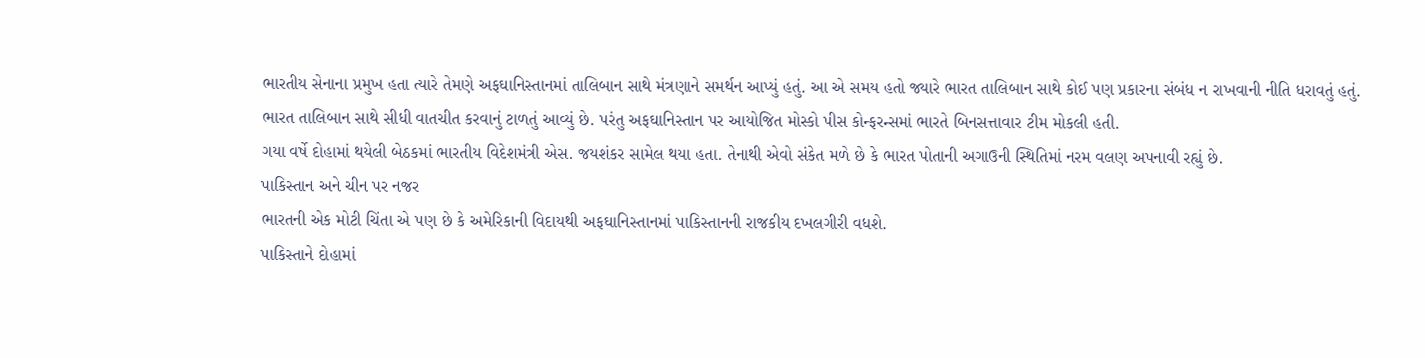ભારતીય સેનાના પ્રમુખ હતા ત્યારે તેમણે અફઘાનિસ્તાનમાં તાલિબાન સાથે મંત્રણાને સમર્થન આપ્યું હતું. આ એ સમય હતો જ્યારે ભારત તાલિબાન સાથે કોઈ પણ પ્રકારના સંબંધ ન રાખવાની નીતિ ધરાવતું હતું.
ભારત તાલિબાન સાથે સીધી વાતચીત કરવાનું ટાળતું આવ્યું છે. પરંતુ અફઘાનિસ્તાન પર આયોજિત મોસ્કો પીસ કોન્ફરન્સમાં ભારતે બિનસત્તાવાર ટીમ મોકલી હતી.
ગયા વર્ષે દોહામાં થયેલી બેઠકમાં ભારતીય વિદેશમંત્રી એસ. જયશંકર સામેલ થયા હતા. તેનાથી એવો સંકેત મળે છે કે ભારત પોતાની અગાઉની સ્થિતિમાં નરમ વલણ અપનાવી રહ્યું છે.
પાકિસ્તાન અને ચીન પર નજર
ભારતની એક મોટી ચિંતા એ પણ છે કે અમેરિકાની વિદાયથી અફઘાનિસ્તાનમાં પાકિસ્તાનની રાજકીય દખલગીરી વધશે.
પાકિસ્તાને દોહામાં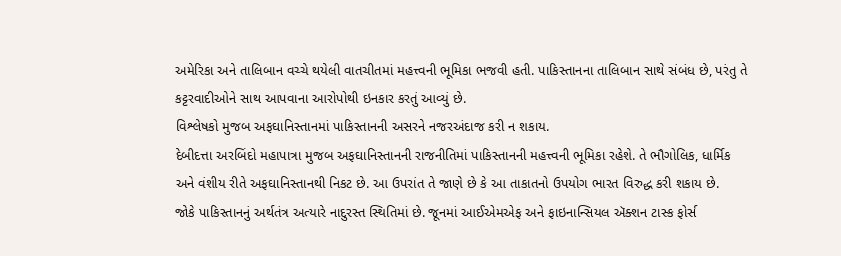અમેરિકા અને તાલિબાન વચ્ચે થયેલી વાતચીતમાં મહત્ત્વની ભૂમિકા ભજવી હતી. પાકિસ્તાનના તાલિબાન સાથે સંબંધ છે, પરંતુ તે કટ્ટરવાદીઓને સાથ આપવાના આરોપોથી ઇનકાર કરતું આવ્યું છે.
વિશ્લેષકો મુજબ અફઘાનિસ્તાનમાં પાકિસ્તાનની અસરને નજરઅંદાજ કરી ન શકાય.
દેબીદત્તા અરબિંદો મહાપાત્રા મુજબ અફઘાનિસ્તાનની રાજનીતિમાં પાકિસ્તાનની મહત્ત્વની ભૂમિકા રહેશે. તે ભૌગોલિક, ધાર્મિક અને વંશીય રીતે અફઘાનિસ્તાનથી નિકટ છે. આ ઉપરાંત તે જાણે છે કે આ તાકાતનો ઉપયોગ ભારત વિરુદ્ધ કરી શકાય છે.
જોકે પાકિસ્તાનનું અર્થતંત્ર અત્યારે નાદુરસ્ત સ્થિતિમાં છે. જૂનમાં આઈએમએફ અને ફાઇનાન્સિયલ ઍક્શન ટાસ્ક ફોર્સ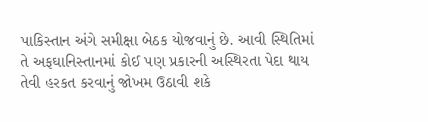પાકિસ્તાન અંગે સમીક્ષા બેઠક યોજવાનું છે. આવી સ્થિતિમાં તે અફઘાનિસ્તાનમાં કોઈ પણ પ્રકારની અસ્થિરતા પેદા થાય તેવી હરકત કરવાનું જોખમ ઉઠાવી શકે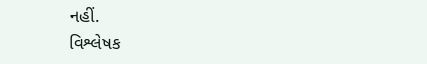નહીં.
વિશ્લેષક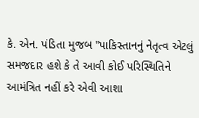કે. એન. પંડિતા મુજબ "પાકિસ્તાનનું નેતૃત્વ એટલું સમજદાર હશે કે તે આવી કોઈ પરિસ્થિતિને આમંત્રિત નહીં કરે એવી આશા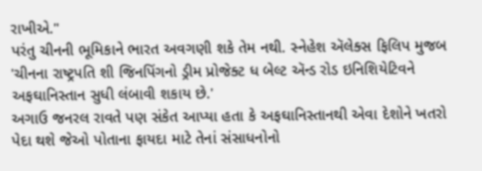રાખીએ."
પરંતુ ચીનની ભૂમિકાને ભારત અવગણી શકે તેમ નથી. સ્નેહેશ ઍલેક્સ ફિલિપ મુજબ 'ચીનના રાષ્ટ્રપતિ શી જિનપિંગનો ડ્રીમ પ્રોજેક્ટ ધ બેલ્ટ ઍન્ડ રોડ ઇનિશિયેટિવને અફઘાનિસ્તાન સુધી લંબાવી શકાય છે.'
અગાઉ જનરલ રાવતે પણ સંકેત આપ્યા હતા કે અફઘાનિસ્તાનથી એવા દેશોને ખતરો પેદા થશે જેઓ પોતાના ફાયદા માટે તેનાં સંસાધનોનો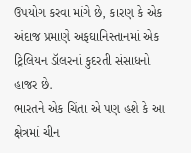ઉપયોગ કરવા માંગે છે, કારણ કે એક અંદાજ પ્રમાણે અફઘાનિસ્તાનમાં એક ટ્રિલિયન ડૉલરનાં કુદરતી સંસાધનો હાજર છે.
ભારતને એક ચિંતા એ પણ હશે કે આ ક્ષેત્રમાં ચીન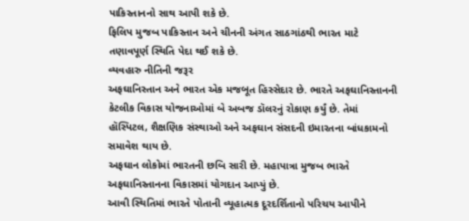પાકિસ્તાનનો સાથ આપી શકે છે.
ફિલિપ મુજબ પાકિસ્તાન અને ચીનની અંગત સાઠગાંઠથી ભારત માટે તણાવપૂર્ણ સ્થિતિ પેદા થઈ શકે છે.
વ્યવહારુ નીતિની જરૂર
અફઘાનિસ્તાન અને ભારત એક મજબૂત હિસ્સેદાર છે. ભારતે અફઘાનિસ્તાનની કેટલીક વિકાસ યોજનાઓમાં બે અબજ ડૉલરનું રોકાણ કર્યું છે. તેમાં હૉસ્પિટલ, શૈક્ષણિક સંસ્થાઓ અને અફઘાન સંસદની ઇમારતના બાંધકામનો સમાવેશ થાય છે.
અફઘાન લોકોમાં ભારતની છબિ સારી છે. મહાપાત્રા મુજબ ભારતે અફઘાનિસ્તાનના વિકાસમાં યોગદાન આપ્યું છે.
આવી સ્થિતિમાં ભારતે પોતાની વ્યૂહાત્મક દૂરદર્શિતાનો પરિચય આપીને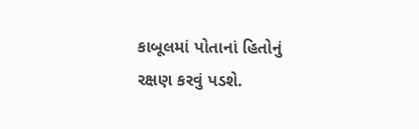કાબૂલમાં પોતાનાં હિતોનું રક્ષણ કરવું પડશે.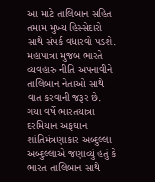આ માટે તાલિબાન સહિત તમામ મુખ્ય હિસ્સેદારો સાથે સંપર્ક વધારવો પડશે.
મહાપાત્રા મુજબ ભારતે વ્યવહારુ નીતિ અપનાવીને તાલિબાન નેતાઓ સાથે વાત કરવાની જરૂર છે.
ગયા વર્ષે ભારતયાત્રા દરમિયાન અફઘાન શાંતિમંત્રણાકાર અબ્દુલ્લા અબ્દુલ્લાએ જણાવ્યું હતું કે ભારત તાલિબાન સાથે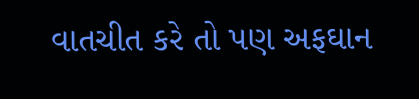વાતચીત કરે તો પણ અફઘાન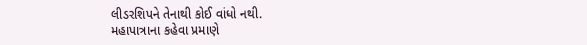લીડરશિપને તેનાથી કોઈ વાંધો નથી.
મહાપાત્રાના કહેવા પ્રમાણે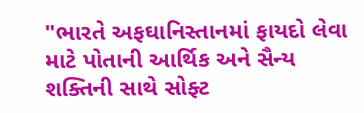"ભારતે અફઘાનિસ્તાનમાં ફાયદો લેવા માટે પોતાની આર્થિક અને સૈન્ય શક્તિની સાથે સોફ્ટ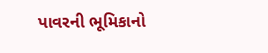પાવરની ભૂમિકાનો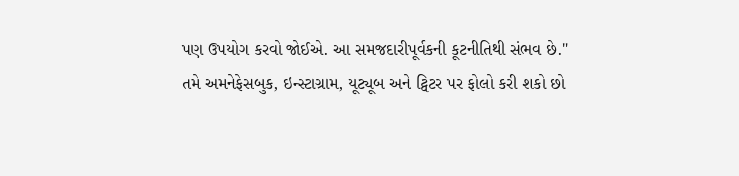પણ ઉપયોગ કરવો જોઈએ. આ સમજદારીપૂર્વકની કૂટનીતિથી સંભવ છે."
તમે અમનેફેસબુક, ઇન્સ્ટાગ્રામ, યૂટ્યૂબ અને ટ્વિટર પર ફોલો કરી શકો છો